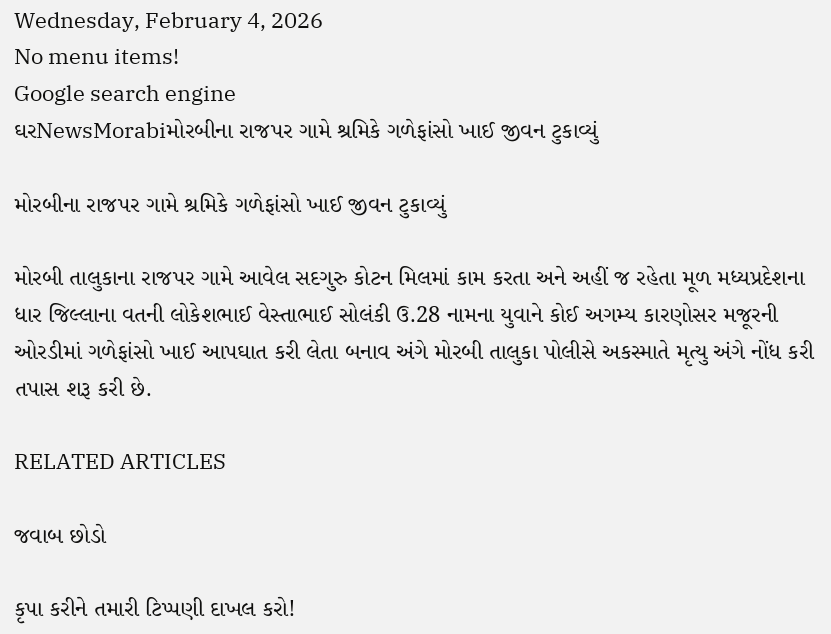Wednesday, February 4, 2026
No menu items!
Google search engine
ઘરNewsMorabiમોરબીના રાજપર ગામે શ્રમિકે ગળેફાંસો ખાઈ જીવન ટુકાવ્યું

મોરબીના રાજપર ગામે શ્રમિકે ગળેફાંસો ખાઈ જીવન ટુકાવ્યું

મોરબી તાલુકાના રાજપર ગામે આવેલ સદગુરુ કોટન મિલમાં કામ કરતા અને અહીં જ રહેતા મૂળ મધ્યપ્રદેશના ધાર જિલ્લાના વતની લોકેશભાઈ વેસ્તાભાઈ સોલંકી ઉ.28 નામના યુવાને કોઈ અગમ્ય કારણોસર મજૂરની ઓરડીમાં ગળેફાંસો ખાઈ આપઘાત કરી લેતા બનાવ અંગે મોરબી તાલુકા પોલીસે અકસ્માતે મૃત્યુ અંગે નોંધ કરી તપાસ શરૂ કરી છે.

RELATED ARTICLES

જવાબ છોડો

કૃપા કરીને તમારી ટિપ્પણી દાખલ કરો!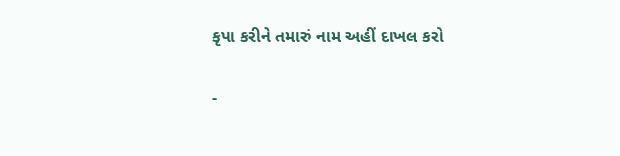કૃપા કરીને તમારું નામ અહીં દાખલ કરો

-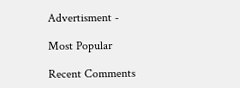Advertisment -

Most Popular

Recent Comments